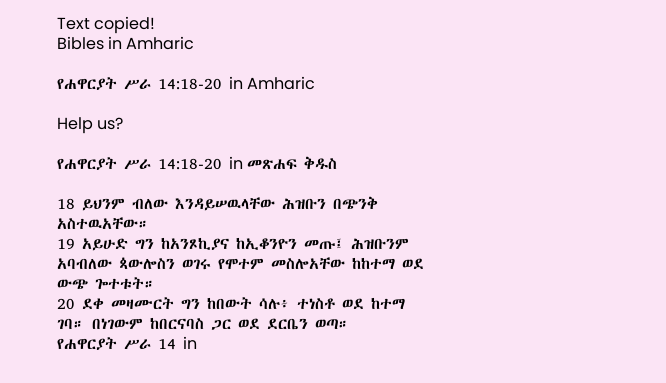Text copied!
Bibles in Amharic

የሐዋርያት ሥራ 14:18-20 in Amharic

Help us?

የሐዋርያት ሥራ 14:18-20 in መጽሐፍ ቅዱስ

18 ይህንም ብለው እንዳይሠዉላቸው ሕዝቡን በጭንቅ አስተዉአቸው።
19 አይሁድ ግን ከአንጾኪያና ከኢቆንዮን መጡ፤ ሕዝቡንም አባብለው ጳውሎስን ወገሩ የሞተም መስሎአቸው ከከተማ ወደ ውጭ ጐተቱት።
20 ደቀ መዛሙርት ግን ከበውት ሳሉ፥ ተነስቶ ወደ ከተማ ገባ። በነገውም ከበርናባስ ጋር ወደ ደርቤን ወጣ።
የሐዋርያት ሥራ 14 in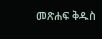መጽሐፍ ቅዱስ